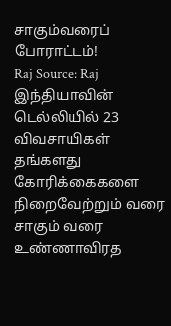சாகும்வரைப் போராட்டம்!
Raj Source: Raj
இந்தியாவின் டெல்லியில் 23 விவசாயிகள் தங்களது கோரிக்கைகளை நிறைவேற்றும் வரை சாகும் வரை உண்ணாவிரத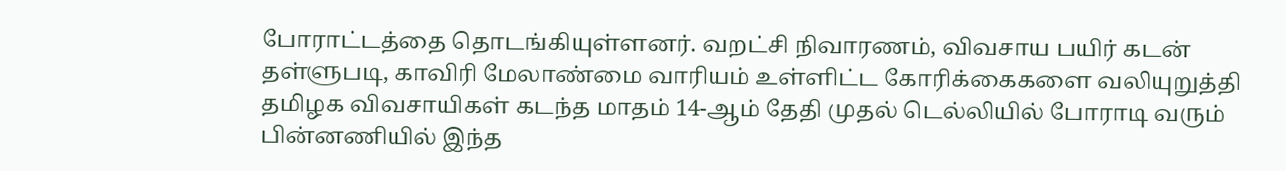போராட்டத்தை தொடங்கியுள்ளனர். வறட்சி நிவாரணம், விவசாய பயிர் கடன் தள்ளுபடி, காவிரி மேலாண்மை வாரியம் உள்ளிட்ட கோரிக்கைகளை வலியுறுத்தி தமிழக விவசாயிகள் கடந்த மாதம் 14-ஆம் தேதி முதல் டெல்லியில் போராடி வரும் பின்னணியில் இந்த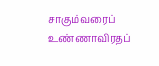சாகும்வரைப் உண்ணாவிரதப்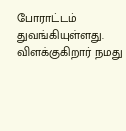போராட்டம் துவங்கியுள்ளது. விளக்குகிறார் நமது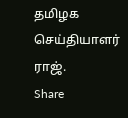தமிழக செய்தியாளர் ராஜ்.
Share